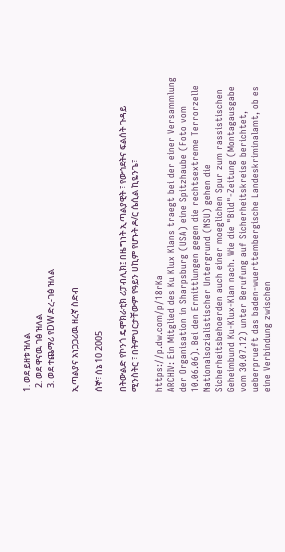1. ወደ ይዘቱ ዝለል
  2. ወደ ዋናዉ ገፅ ዝለል
  3. ወደ ተጨማሪ የDW ድረ-ገፅ ዝለል

ኢጣልያና አነጋጋሪዉ ዘረኛ ስድብ

ሰኞ፣ ሰኔ 10 2005

በትውልድ የኮንጎ ዴሞክራቲክ ሪፓብሊክ፤ በዜግነት ኢጣልያዊት ፣ የውኅደትና ፍልሰት ጉዳይ ሚንስትር ፣ በትምህርታቸውም የዓይን ሀኪም የሆኑት ዶ/ር ሴሲል ኪዬንጌ፣

https://p.dw.com/p/18rKa
ARCHIV: Ein Mitglied des Ku Klux Klans traegt bei der einer Versammlung der Organisation in Sharpsburg (USA) eine Spitzhaube (Foto vom 10.06.06). Bei den Ermittlungen gegen die rechtsextreme Terrorzelle Nationalsozialistischer Untergrund (NSU) gehen die Sicherheitsbehoerden auch einer moeglichen Spur zum rassistischen Geheimbund Ku-Klux-Klan nach. Wie die "Bild"-Zeitung (Montagausgabe vom 30.07.12) unter Berufung auf Sicherheitskreise berichtet, ueberprueft das baden-wuerttembergische Landeskriminalamt, ob es eine Verbindung zwischen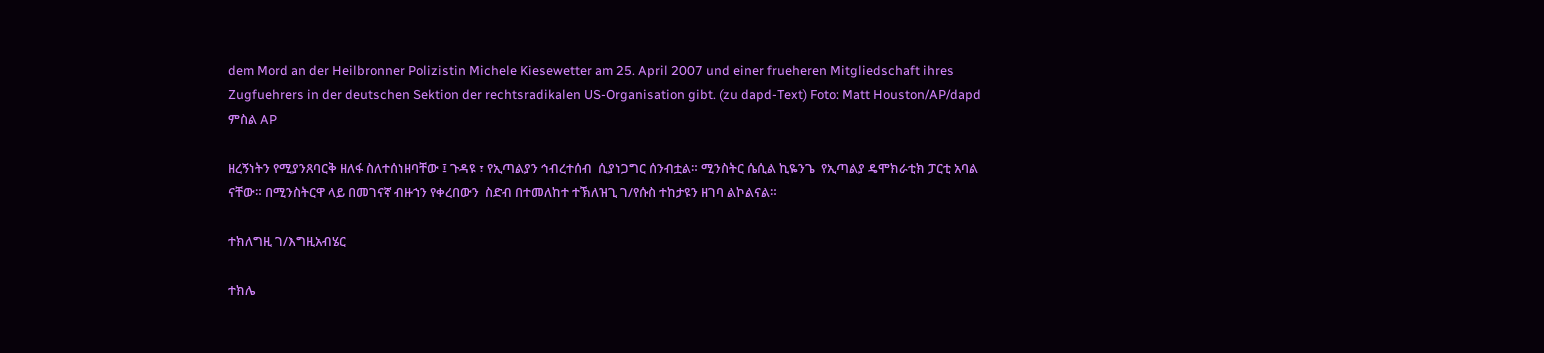dem Mord an der Heilbronner Polizistin Michele Kiesewetter am 25. April 2007 und einer frueheren Mitgliedschaft ihres Zugfuehrers in der deutschen Sektion der rechtsradikalen US-Organisation gibt. (zu dapd-Text) Foto: Matt Houston/AP/dapd
ምስል AP

ዘረኝነትን የሚያንጸባርቅ ዘለፋ ስለተሰነዘባቸው ፤ ጉዳዩ ፣ የኢጣልያን ኅብረተሰብ  ሲያነጋግር ሰንብቷል። ሚንስትር ሴሲል ኪዬንጌ  የኢጣልያ ዴሞክራቲክ ፓርቲ አባል ናቸው። በሚንስትርዋ ላይ በመገናኛ ብዙኀን የቀረበውን  ስድብ በተመለከተ ተኽለዝጊ ገ/የሱስ ተከታዩን ዘገባ ልኮልናል።

ተክለግዚ ገ/እግዚአብሄር

ተክሌ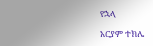የኋላ

አርያም ተክሌ